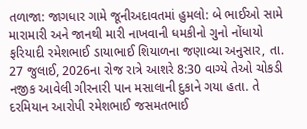તળાજા: જાગધાર ગામે જૂનીઅદાવતમાં હુમલો: બે ભાઈઓ સામે મારામારી અને જાનથી મારી નાખવાની ધમકીનો ગુનો નોંધાયો
ફરિયાદી રમેશભાઈ ડાયાભાઈ શિયાળના જણાવ્યા અનુસાર, તા. 27 જુલાઈ, 2026ના રોજ રાત્રે આશરે 8:30 વાગ્યે તેઓ ચોકડી નજીક આવેલી ગીરનારી પાન મસાલાની દુકાને ગયા હતા. તે દરમિયાન આરોપી રમેશભાઈ જસમતભાઈ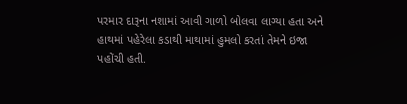પરમાર દારૂના નશામાં આવી ગાળો બોલવા લાગ્યા હતા અને હાથમાં પહેરેલા કડાથી માથામાં હુમલો કરતાં તેમને ઇજા પહોંચી હતી.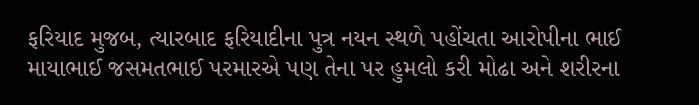ફરિયાદ મુજબ, ત્યારબાદ ફરિયાદીના પુત્ર નયન સ્થળે પહોંચતા આરોપીના ભાઈ માયાભાઈ જસમતભાઈ પરમારએ પણ તેના પર હુમલો કરી મોઢા અને શરીરના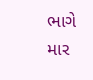ભાગે માર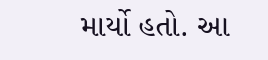માર્યો હતો. આ